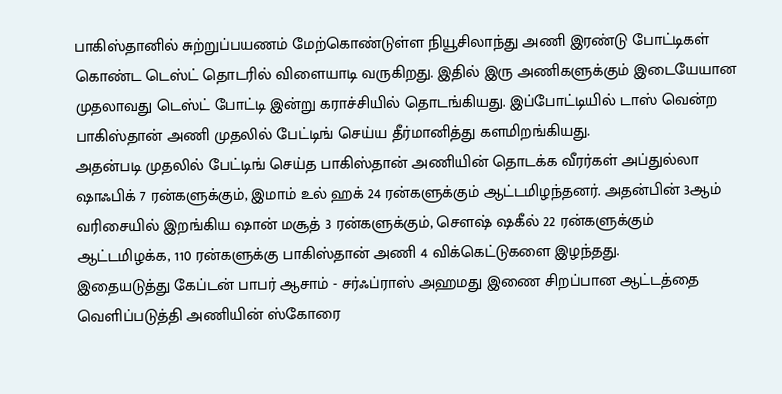பாகிஸ்தானில் சுற்றுப்பயணம் மேற்கொண்டுள்ள நியூசிலாந்து அணி இரண்டு போட்டிகள் கொண்ட டெஸ்ட் தொடரில் விளையாடி வருகிறது. இதில் இரு அணிகளுக்கும் இடையேயான முதலாவது டெஸ்ட் போட்டி இன்று கராச்சியில் தொடங்கியது. இப்போட்டியில் டாஸ் வென்ற பாகிஸ்தான் அணி முதலில் பேட்டிங் செய்ய தீர்மானித்து களமிறங்கியது.
அதன்படி முதலில் பேட்டிங் செய்த பாகிஸ்தான் அணியின் தொடக்க வீரர்கள் அப்துல்லா ஷாஃபிக் 7 ரன்களுக்கும், இமாம் உல் ஹக் 24 ரன்களுக்கும் ஆட்டமிழந்தனர். அதன்பின் 3ஆம் வரிசையில் இறங்கிய ஷான் மசூத் 3 ரன்களுக்கும், சௌஷ் ஷகீல் 22 ரன்களுக்கும் ஆட்டமிழக்க, 110 ரன்களுக்கு பாகிஸ்தான் அணி 4 விக்கெட்டுகளை இழந்தது.
இதையடுத்து கேப்டன் பாபர் ஆசாம் - சர்ஃப்ராஸ் அஹமது இணை சிறப்பான ஆட்டத்தை வெளிப்படுத்தி அணியின் ஸ்கோரை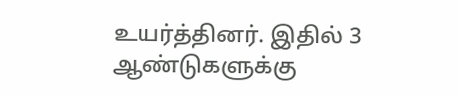உயர்த்தினர். இதில் 3 ஆண்டுகளுக்கு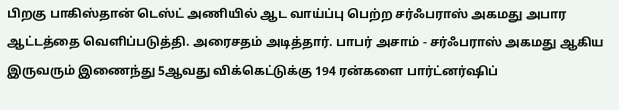பிறகு பாகிஸ்தான் டெஸ்ட் அணியில் ஆட வாய்ப்பு பெற்ற சர்ஃபராஸ் அகமது அபார ஆட்டத்தை வெளிப்படுத்தி. அரைசதம் அடித்தார். பாபர் அசாம் - சர்ஃபராஸ் அகமது ஆகிய இருவரும் இணைந்து 5ஆவது விக்கெட்டுக்கு 194 ரன்களை பார்ட்னர்ஷிப்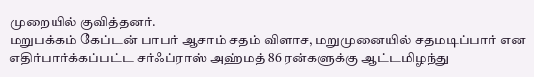முறையில் குவித்தனர்.
மறுபக்கம் கேப்டன் பாபர் ஆசாம் சதம் விளாச, மறுமுனையில் சதமடிப்பார் என எதிர்பார்க்கப்பட்ட சர்ஃப்ராஸ் அஹ்மத் 86 ரன்களுக்கு ஆட்டமிழந்து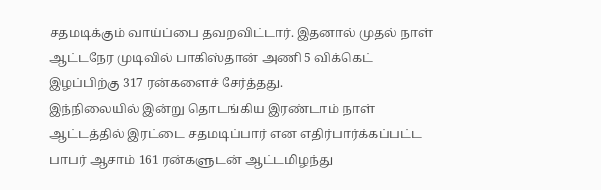சதமடிக்கும் வாய்ப்பை தவறவிட்டார். இதனால் முதல் நாள் ஆட்டநேர முடிவில் பாகிஸ்தான் அணி 5 விக்கெட் இழப்பிற்கு 317 ரன்களைச் சேர்த்தது.
இந்நிலையில் இன்று தொடங்கிய இரண்டாம் நாள் ஆட்டத்தில் இரட்டை சதமடிப்பார் என எதிர்பார்க்கப்பட்ட பாபர் ஆசாம் 161 ரன்களுடன் ஆட்டமிழந்து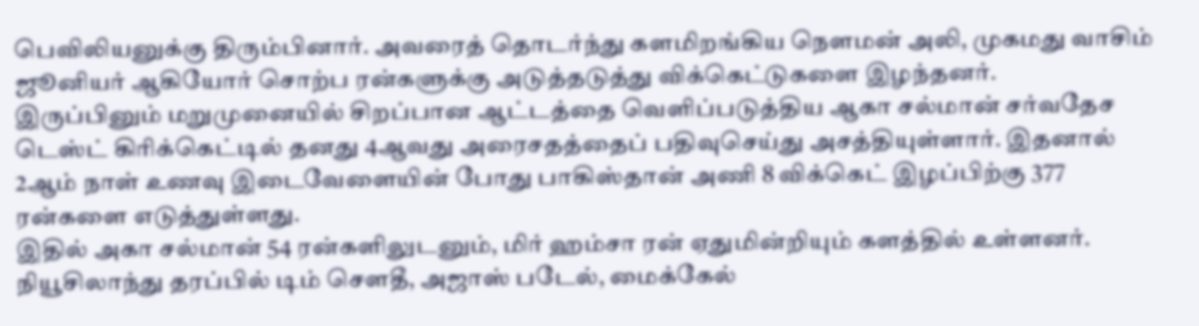பெவிலியனுக்கு திரும்பினார். அவரைத் தொடர்ந்து களமிறங்கிய நௌமன் அலி, முகமது வாசிம் ஜூனியர் ஆகியோர் சொற்ப ரன்களுக்கு அடுத்தடுத்து விக்கெட்டுகளை இழந்தனர்.
இருப்பினும் மறுமுனையில் சிறப்பான ஆட்டத்தை வெளிப்படுத்திய ஆகா சல்மான் சர்வதேச டெஸ்ட் கிரிக்கெட்டில் தனது 4ஆவது அரைசதத்தைப் பதிவுசெய்து அசத்தியுள்ளார். இதனால் 2ஆம் நாள் உணவு இடைவேளையின் போது பாகிஸ்தான் அணி 8 விக்கெட் இழப்பிற்கு 377 ரன்களை எடுத்துள்ளது.
இதில் அகா சல்மான் 54 ரன்களிலுடனும், மிர் ஹம்சா ரன் ஏதுமின்றியும் களத்தில் உள்ளனர். நியூசிலாந்து தரப்பில் டிம் சௌதீ, அஜாஸ் படேல், மைக்கேல்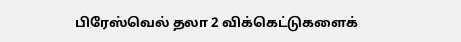பிரேஸ்வெல் தலா 2 விக்கெட்டுகளைக்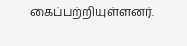கைப்பற்றியுள்ளனர்.